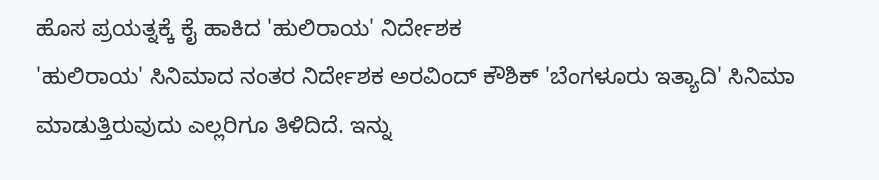ಹೊಸ ಪ್ರಯತ್ನಕ್ಕೆ ಕೈ ಹಾಕಿದ 'ಹುಲಿರಾಯ' ನಿರ್ದೇಶಕ
'ಹುಲಿರಾಯ' ಸಿನಿಮಾದ ನಂತರ ನಿರ್ದೇಶಕ ಅರವಿಂದ್ ಕೌಶಿಕ್ 'ಬೆಂಗಳೂರು ಇತ್ಯಾದಿ' ಸಿನಿಮಾ ಮಾಡುತ್ತಿರುವುದು ಎಲ್ಲರಿಗೂ ತಿಳಿದಿದೆ. ಇನ್ನು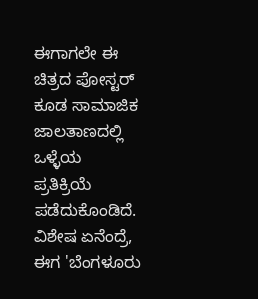ಈಗಾಗಲೇ ಈ ಚಿತ್ರದ ಪೋಸ್ಟರ್ ಕೂಡ ಸಾಮಾಜಿಕ ಜಾಲತಾಣದಲ್ಲಿ ಒಳ್ಳೆಯ ಪ್ರತಿಕ್ರಿಯೆ ಪಡೆದುಕೊಂಡಿದೆ.
ವಿಶೇಷ ಏನೆಂದ್ರೆ, ಈಗ 'ಬೆಂಗಳೂರು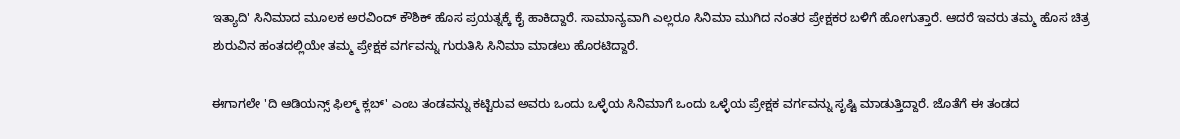ಇತ್ಯಾದಿ' ಸಿನಿಮಾದ ಮೂಲಕ ಅರವಿಂದ್ ಕೌಶಿಕ್ ಹೊಸ ಪ್ರಯತ್ನಕ್ಕೆ ಕೈ ಹಾಕಿದ್ದಾರೆ. ಸಾಮಾನ್ಯವಾಗಿ ಎಲ್ಲರೂ ಸಿನಿಮಾ ಮುಗಿದ ನಂತರ ಪ್ರೇಕ್ಷಕರ ಬಳಿಗೆ ಹೋಗುತ್ತಾರೆ. ಆದರೆ ಇವರು ತಮ್ಮ ಹೊಸ ಚಿತ್ರ ಶುರುವಿನ ಹಂತದಲ್ಲಿಯೇ ತಮ್ಮ ಪ್ರೇಕ್ಷಕ ವರ್ಗವನ್ನು ಗುರುತಿಸಿ ಸಿನಿಮಾ ಮಾಡಲು ಹೊರಟಿದ್ದಾರೆ.

ಈಗಾಗಲೇ 'ದಿ ಆಡಿಯನ್ಸ್ ಫಿಲ್ಮ್ ಕ್ಲಬ್' ಎಂಬ ತಂಡವನ್ನು ಕಟ್ಟಿರುವ ಅವರು ಒಂದು ಒಳ್ಳೆಯ ಸಿನಿಮಾಗೆ ಒಂದು ಒಳ್ಳೆಯ ಪ್ರೇಕ್ಷಕ ವರ್ಗವನ್ನು ಸೃಷ್ಟಿ ಮಾಡುತ್ತಿದ್ದಾರೆ. ಜೊತೆಗೆ ಈ ತಂಡದ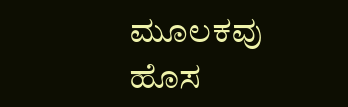ಮೂಲಕವು ಹೊಸ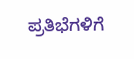ಪ್ರತಿಭೆಗಳಿಗೆ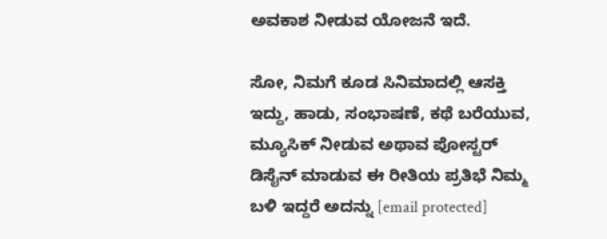ಅವಕಾಶ ನೀಡುವ ಯೋಜನೆ ಇದೆ.

ಸೋ, ನಿಮಗೆ ಕೂಡ ಸಿನಿಮಾದಲ್ಲಿ ಆಸಕ್ತಿ ಇದ್ದು, ಹಾಡು, ಸಂಭಾಷಣೆ, ಕಥೆ ಬರೆಯುವ, ಮ್ಯೂಸಿಕ್ ನೀಡುವ ಅಥಾವ ಪೋಸ್ಟರ್ ಡಿಸೈನ್ ಮಾಡುವ ಈ ರೀತಿಯ ಪ್ರತಿಭೆ ನಿಮ್ಮ ಬಳಿ ಇದ್ದರೆ ಅದನ್ನು [email protected]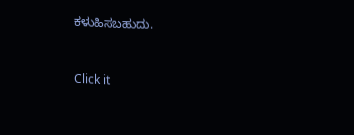ಕಳುಹಿಸಬಹುದು.


Click it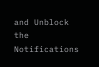and Unblock the Notifications